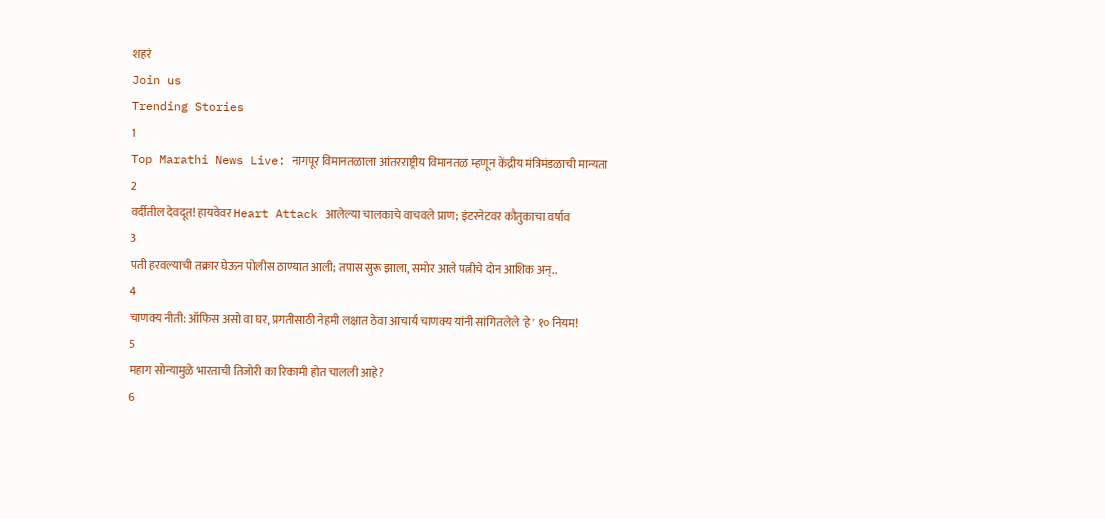शहरं
Join us
Trending Stories
1
Top Marathi News Live: नागपूर विमानतळाला आंतरराष्ट्रीय विमानतळ म्हणून केंद्रीय मंत्रिमंडळाची मान्यता
2
वर्दीतील देवदूत! हायवेवर Heart Attack आलेल्या चालकाचे वाचवले प्राण; इंटरनेटवर कौतुकाचा वर्षाव
3
पती हरवल्याची तक्रार घेऊन पोलीस ठाण्यात आली; तपास सुरू झाला, समोर आले पत्नीचे दोन आशिक अन्..
4
चाणक्य नीती: ऑफिस असो वा घर, प्रगतीसाठी नेहमी लक्षात ठेवा आचार्य चाणक्य यांनी सांगितलेले 'हे' १० नियम!
5
महाग सोन्यामुळे भारताची तिजोरी का रिकामी होत चालली आहे?
6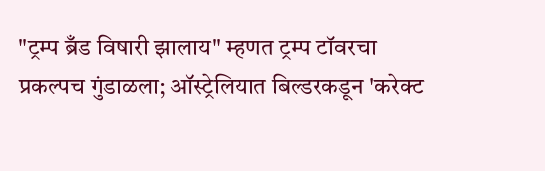"ट्रम्प ब्रँड विषारी झालाय" म्हणत ट्रम्प टॉवरचा प्रकल्पच गुंडाळला; ऑस्ट्रेलियात बिल्डरकडून 'करेक्ट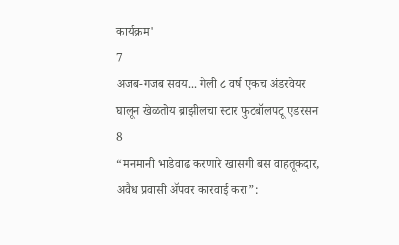कार्यक्रम'
7
अजब-गजब सवय... गेली ८ वर्ष एकच अंडरवेयर घालून खेळतोय ब्राझीलचा स्टार फुटबॉलपटू एडरसन
8
“मनमानी भाडेवाढ करणारे खासगी बस वाहतूकदार, अवैध प्रवासी ॲपवर कारवाई करा”: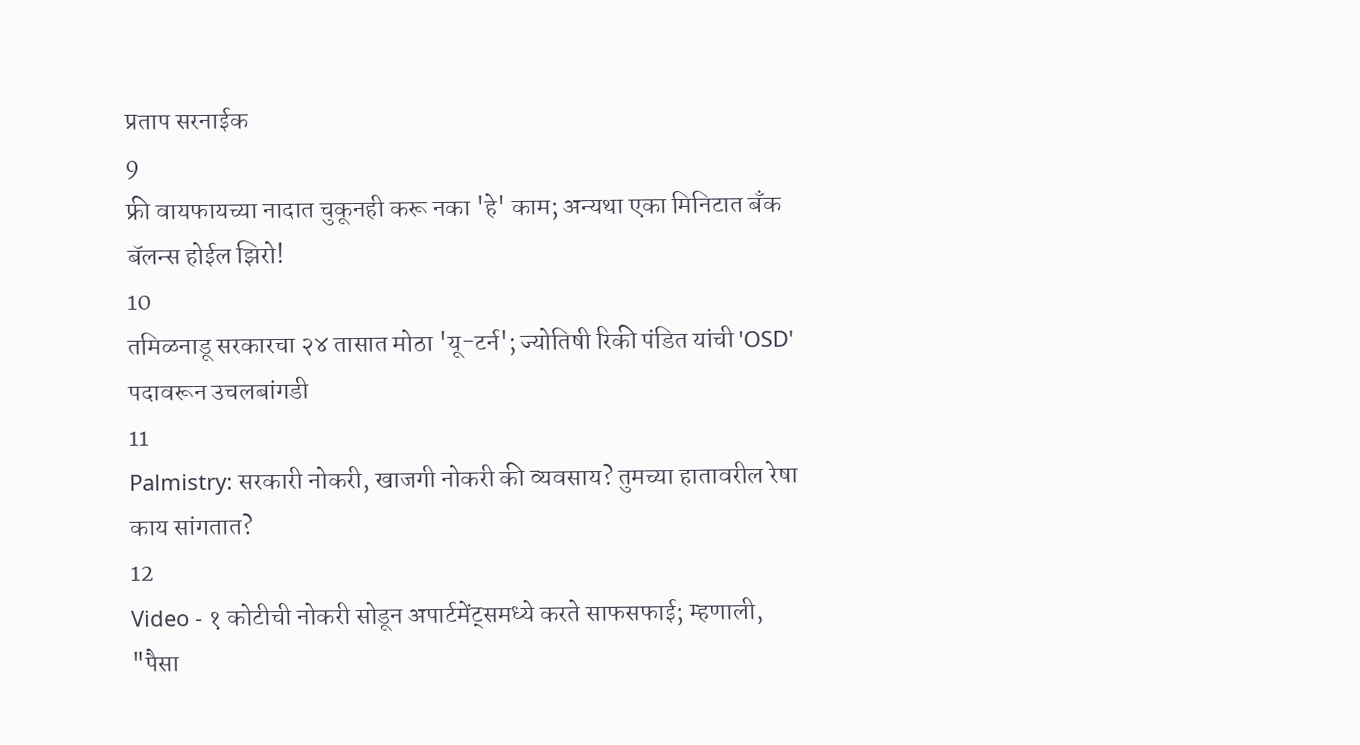प्रताप सरनाईक
9
फ्री वायफायच्या नादात चुकूनही करू नका 'हे' काम; अन्यथा एका मिनिटात बँक बॅलन्स होईल झिरो!
10
तमिळनाडू सरकारचा २४ तासात मोठा 'यू-टर्न'; ज्योतिषी रिकी पंडित यांची 'OSD' पदावरून उचलबांगडी
11
Palmistry: सरकारी नोकरी, खाजगी नोकरी की व्यवसाय? तुमच्या हातावरील रेषा काय सांगतात?
12
Video - १ कोटीची नोकरी सोडून अपार्टमेंट्समध्ये करते साफसफाई; म्हणाली, "पैसा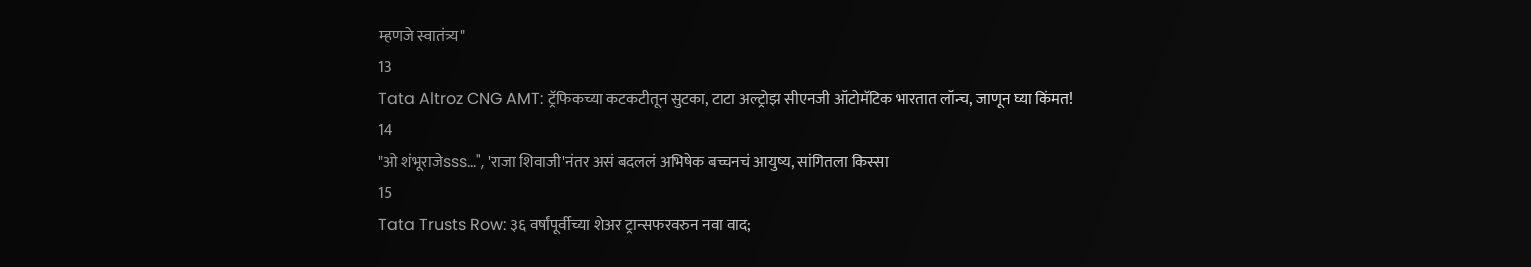म्हणजे स्वातंत्र्य"
13
Tata Altroz CNG AMT: ट्रॅफिकच्या कटकटीतून सुटका, टाटा अल्ट्रोझ सीएनजी ऑटोमॅटिक भारतात लॉन्च, जाणून घ्या किंमत!
14
"ओ शंभूराजेsss...", 'राजा शिवाजी'नंतर असं बदललं अभिषेक बच्चनचं आयुष्य, सांगितला किस्सा
15
Tata Trusts Row: ३६ वर्षांपूर्वीच्या शेअर ट्रान्सफरवरुन नवा वाद;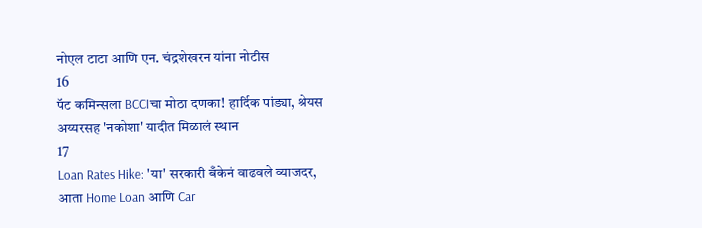नोएल टाटा आणि एन. चंद्रशेखरन यांना नोटीस
16
पॅट कमिन्सला BCCIचा मोठा दणका! हार्दिक पांड्या, श्रेयस अय्यरसह 'नकोशा' यादीत मिळालं स्थान
17
Loan Rates Hike: 'या' सरकारी बँकेनं वाढवले व्याजदर, आता Home Loan आणि Car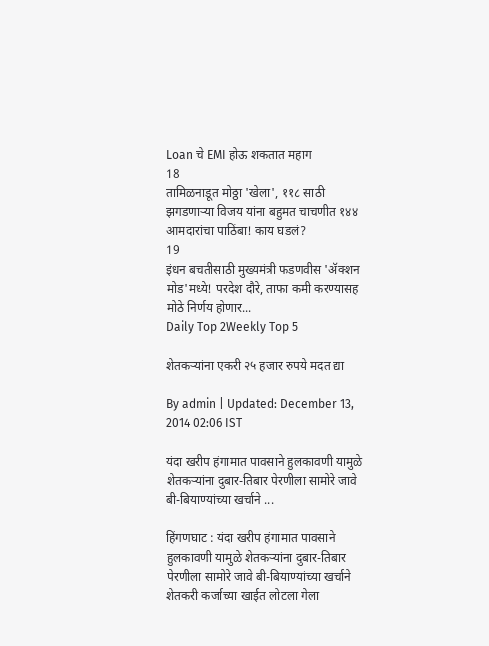Loan चे EMI होऊ शकतात महाग
18
तामिळनाडूत मोठ्ठा 'खेला', ११८ साठी झगडणाऱ्या विजय यांना बहुमत चाचणीत १४४ आमदारांचा पाठिंबा! काय घडलं?
19
इंधन बचतीसाठी मुख्यमंत्री फडणवीस 'ॲक्शन मोड'मध्ये! परदेश दौरे, ताफा कमी करण्यासह मोठे निर्णय होणार...
Daily Top 2Weekly Top 5

शेतकऱ्यांना एकरी २५ हजार रुपये मदत द्या

By admin | Updated: December 13, 2014 02:06 IST

यंदा खरीप हंगामात पावसाने हुलकावणी यामुळे शेतकऱ्यांना दुबार-तिबार पेरणीला सामोरे जावे बी-बियाण्यांच्या खर्चाने ...

हिंगणघाट : यंदा खरीप हंगामात पावसाने हुलकावणी यामुळे शेतकऱ्यांना दुबार-तिबार पेरणीला सामोरे जावे बी-बियाण्यांच्या खर्चाने शेतकरी कर्जाच्या खाईत लोटला गेला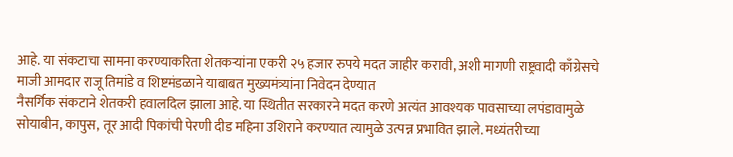आहे. या संकटाचा सामना करण्याकरिता शेतकऱ्यांना एकरी २५ हजार रुपये मदत जाहीर करावी, अशी मागणी राष्ट्रवादी काँग्रेसचे माजी आमदार राजू तिमांडे व शिष्टमंडळाने याबाबत मुख्यमंत्र्यांना निवेदन देण्यात
नैसर्गिक संकटाने शेतकरी हवालदिल झाला आहे. या स्थितीत सरकारने मदत करणे अत्यंत आवश्यक पावसाच्या लपंडावामुळे सोयाबीन, कापुस, तूर आदी पिकांची पेरणी दीड महिना उशिराने करण्यात त्यामुळे उत्पन्न प्रभावित झाले. मध्यंतरीच्या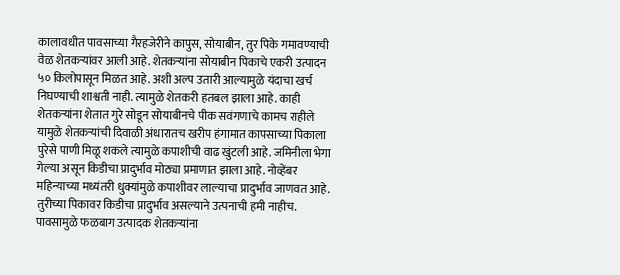कालावधीत पावसाच्या गैरहजेरीने कापुस, सोयाबीन, तुर पिके गमावण्याची वेळ शेतकऱ्यांवर आली आहे. शेतकऱ्यांना सोयाबीन पिकाचे एकरी उत्पादन ५० किलोपासून मिळत आहे. अशी अल्प उतारी आल्यामुळे यंदाचा खर्च निघण्याची शाश्वती नाही. त्यामुळे शेतकरी हतबल झाला आहे. काही शेतकऱ्यांना शेतात गुरे सोडून सोयाबीनचे पीक सवंगणाचे कामच राहीले यामुळे शेतकऱ्यांची दिवाळी अंधारातच खरीप हंगामात कापसाच्या पिकाला पुरेसे पाणी मिळू शकले त्यामुळे कपाशीची वाढ खुंटली आहे. जमिनीला भेगा गेल्या असून किडीचा प्रादुर्भाव मोठ्या प्रमाणात झाला आहे. नोव्हेंबर महिन्याच्या मध्यंतरी धुक्यांमुळे कपाशीवर लाल्याचा प्रादुर्भाव जाणवत आहे. तुरीच्या पिकावर किडीचा प्रादुर्भाव असल्याने उत्पनाची हमी नाहीच. पावसामुळे फळबाग उत्पादक शेतकऱ्यांना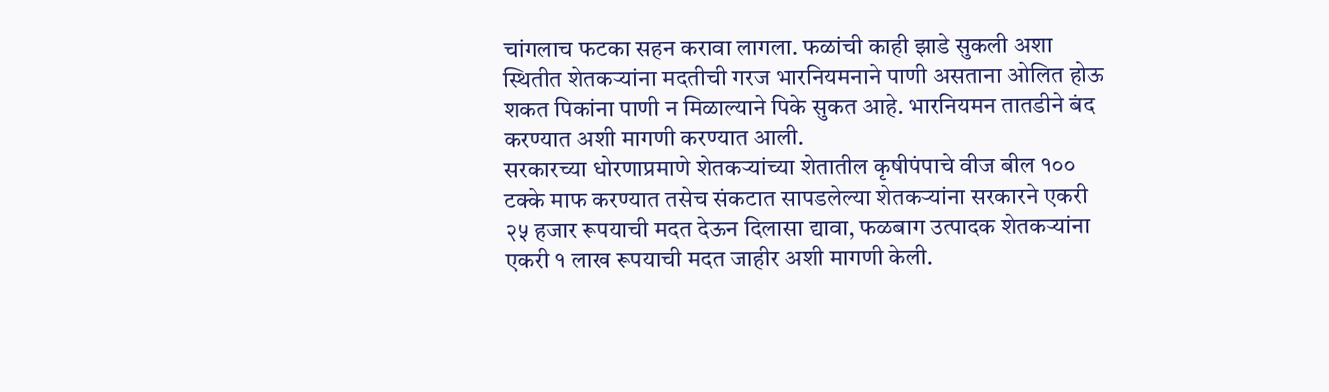चांगलाच फटका सहन करावा लागला. फळांची काही झाडे सुकली अशा स्थितीत शेतकऱ्यांना मदतीची गरज भारनियमनाने पाणी असताना ओलित होऊ शकत पिकांना पाणी न मिळाल्याने पिके सुकत आहे. भारनियमन तातडीने बंद करण्यात अशी मागणी करण्यात आली.
सरकारच्या धोरणाप्रमाणे शेतकऱ्यांच्या शेतातील कृषीपंपाचे वीज बील १०० टक्के माफ करण्यात तसेच संकटात सापडलेल्या शेतकऱ्यांना सरकारने एकरी २५ हजार रूपयाची मदत देऊन दिलासा द्यावा, फळबाग उत्पादक शेतकऱ्यांना एकरी १ लाख रूपयाची मदत जाहीर अशी मागणी केली.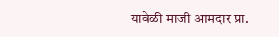यावेळी माजी आमदार प्रा.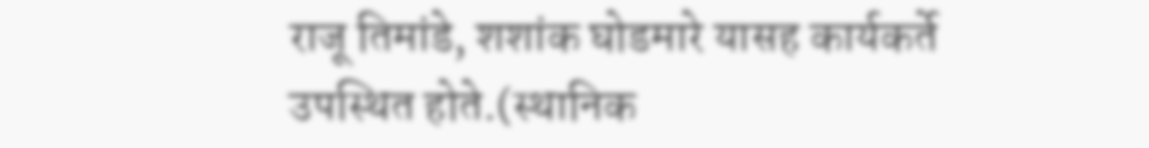राजू तिमांडे, शशांक घोडमारे यासह कार्यकर्ते उपस्थित होते.(स्थानिक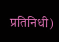प्रतिनिधी)